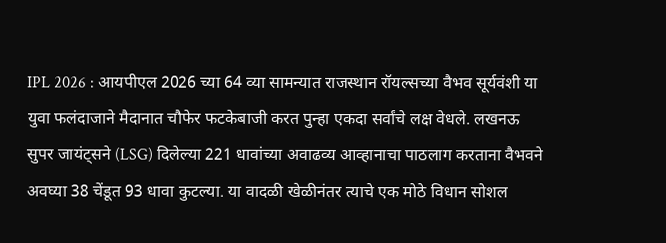IPL 2026 : आयपीएल 2026 च्या 64 व्या सामन्यात राजस्थान रॉयल्सच्या वैभव सूर्यवंशी या युवा फलंदाजाने मैदानात चौफेर फटकेबाजी करत पुन्हा एकदा सर्वांचे लक्ष वेधले. लखनऊ सुपर जायंट्सने (LSG) दिलेल्या 221 धावांच्या अवाढव्य आव्हानाचा पाठलाग करताना वैभवने अवघ्या 38 चेंडूत 93 धावा कुटल्या. या वादळी खेळीनंतर त्याचे एक मोठे विधान सोशल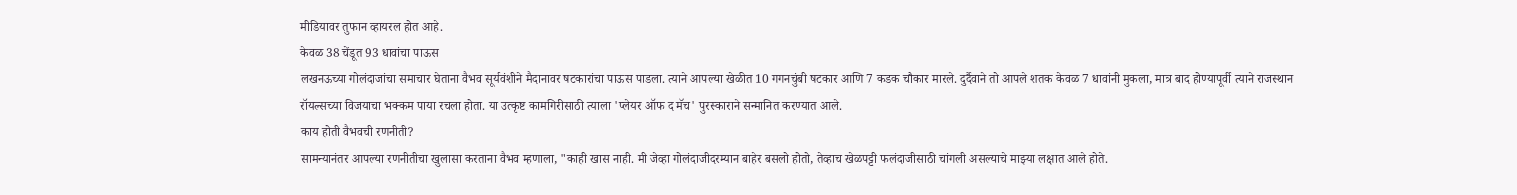मीडियावर तुफान व्हायरल होत आहे.
केवळ 38 चेंडूत 93 धावांचा पाऊस
लखनऊच्या गोलंदाजांचा समाचार घेताना वैभव सूर्यवंशीने मैदानावर षटकारांचा पाऊस पाडला. त्याने आपल्या खेळीत 10 गगनचुंबी षटकार आणि 7 कडक चौकार मारले. दुर्दैवाने तो आपले शतक केवळ 7 धावांनी मुकला, मात्र बाद होण्यापूर्वी त्याने राजस्थान रॉयल्सच्या विजयाचा भक्कम पाया रचला होता. या उत्कृष्ट कामगिरीसाठी त्याला 'प्लेयर ऑफ द मॅच' पुरस्काराने सन्मानित करण्यात आले.
काय होती वैभवची रणनीती?
सामन्यानंतर आपल्या रणनीतीचा खुलासा करताना वैभव म्हणाला, "काही खास नाही. मी जेव्हा गोलंदाजीदरम्यान बाहेर बसलो होतो, तेव्हाच खेळपट्टी फलंदाजीसाठी चांगली असल्याचे माझ्या लक्षात आले होते.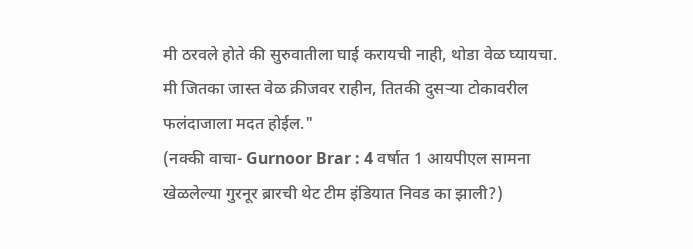मी ठरवले होते की सुरुवातीला घाई करायची नाही, थोडा वेळ घ्यायचा. मी जितका जास्त वेळ क्रीजवर राहीन, तितकी दुसऱ्या टोकावरील फलंदाजाला मदत होईल."
(नक्की वाचा- Gurnoor Brar : 4 वर्षात 1 आयपीएल सामना खेळलेल्या गुरनूर ब्रारची थेट टीम इंडियात निवड का झाली?)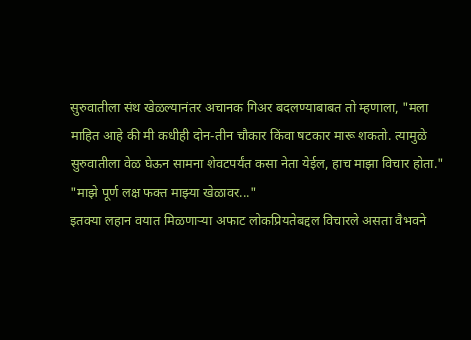सुरुवातीला संथ खेळल्यानंतर अचानक गिअर बदलण्याबाबत तो म्हणाला, "मला माहित आहे की मी कधीही दोन-तीन चौकार किंवा षटकार मारू शकतो. त्यामुळे सुरुवातीला वेळ घेऊन सामना शेवटपर्यंत कसा नेता येईल, हाच माझा विचार होता."
"माझे पूर्ण लक्ष फक्त माझ्या खेळावर..."
इतक्या लहान वयात मिळणाऱ्या अफाट लोकप्रियतेबद्दल विचारले असता वैभवने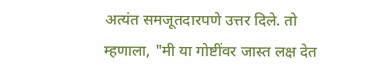अत्यंत समजूतदारपणे उत्तर दिले. तो म्हणाला, "मी या गोष्टींवर जास्त लक्ष देत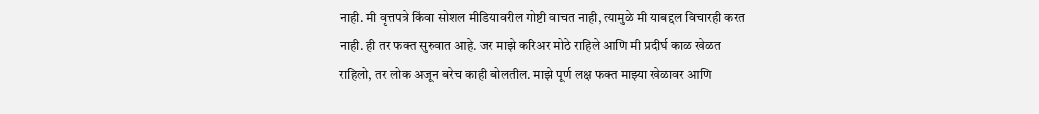नाही. मी वृत्तपत्रे किंवा सोशल मीडियावरील गोष्टी वाचत नाही, त्यामुळे मी याबद्दल विचारही करत नाही. ही तर फक्त सुरुवात आहे. जर माझे करिअर मोठे राहिले आणि मी प्रदीर्घ काळ खेळत राहिलो, तर लोक अजून बरेच काही बोलतील. माझे पूर्ण लक्ष फक्त माझ्या खेळावर आणि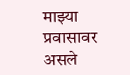माझ्या प्रवासावर असले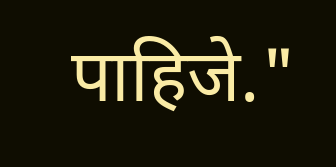पाहिजे."